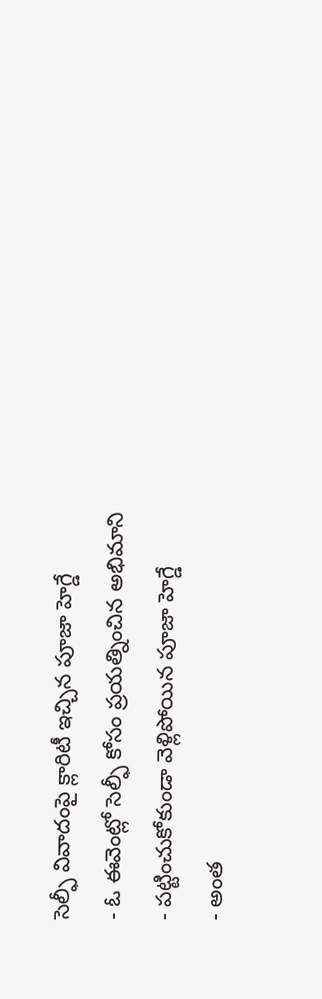సెల్ఫీ వివాదంపై క్లారిటీ ఇచ్చిన పూజా హెగ్డే
- ఓ ఈవెంట్లో సెల్ఫీ కోసం ప్రయత్నించిన అభిమాని
- పట్టించుకోకుండా వెళ్లిపోయిన పూజా హెగ్డే
- అంత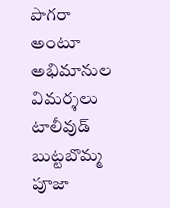పొగరా అంటూ అభిమానుల విమర్శలు
టాలీవుడ్ బుట్టబొమ్మ పూజా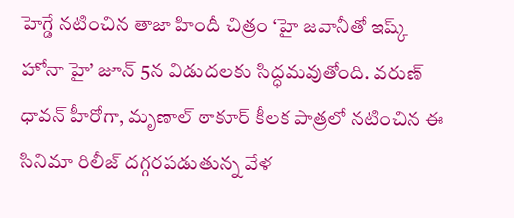హెగ్డే నటించిన తాజా హిందీ చిత్రం ‘హై జవానీతో ఇష్క్ హోనా హై’ జూన్ 5న విడుదలకు సిద్ధమవుతోంది. వరుణ్ ధావన్ హీరోగా, మృణాల్ ఠాకూర్ కీలక పాత్రలో నటించిన ఈ సినిమా రిలీజ్ దగ్గరపడుతున్న వేళ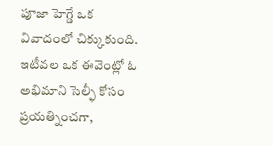పూజా హెగ్డే ఒక వివాదంలో చిక్కుకుంది.
ఇటీవల ఒక ఈవెంట్లో ఓ అభిమాని సెల్ఫీ కోసం ప్రయత్నించగా,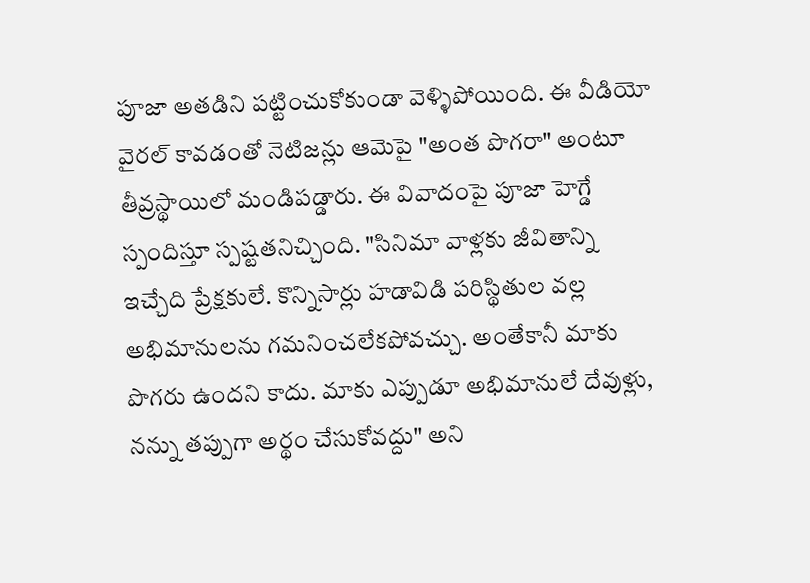పూజా అతడిని పట్టించుకోకుండా వెళ్ళిపోయింది. ఈ వీడియో వైరల్ కావడంతో నెటిజన్లు ఆమెపై "అంత పొగరా" అంటూ తీవ్రస్థాయిలో మండిపడ్డారు. ఈ వివాదంపై పూజా హెగ్డే స్పందిస్తూ స్పష్టతనిచ్చింది. "సినిమా వాళ్లకు జీవితాన్ని ఇచ్చేది ప్రేక్షకులే. కొన్నిసార్లు హడావిడి పరిస్థితుల వల్ల అభిమానులను గమనించలేకపోవచ్చు. అంతేకానీ మాకు పొగరు ఉందని కాదు. మాకు ఎప్పుడూ అభిమానులే దేవుళ్లు, నన్ను తప్పుగా అర్థం చేసుకోవద్దు" అని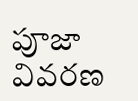పూజా వివరణ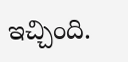ఇచ్చింది.